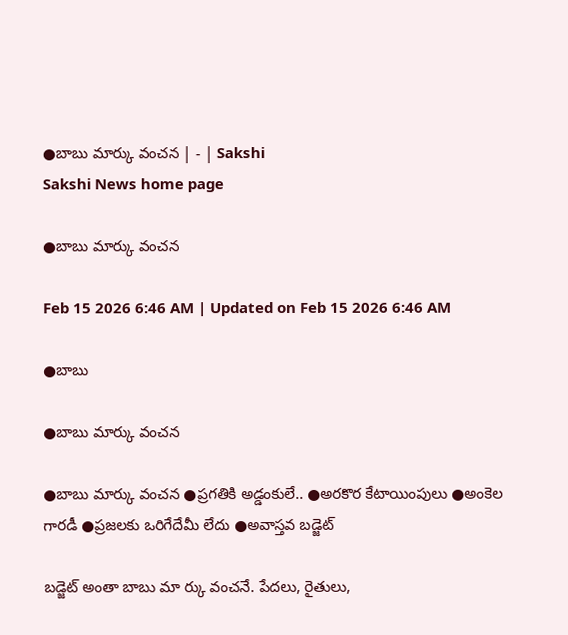●బాబు మార్కు వంచన | - | Sakshi
Sakshi News home page

●బాబు మార్కు వంచన

Feb 15 2026 6:46 AM | Updated on Feb 15 2026 6:46 AM

●బాబు

●బాబు మార్కు వంచన

●బాబు మార్కు వంచన ●ప్రగతికి అడ్డంకులే.. ●అరకొర కేటాయింపులు ●అంకెల గారడీ ●ప్రజలకు ఒరిగేదేమీ లేదు ●అవాస్తవ బడ్జెట్‌

బడ్జెట్‌ అంతా బాబు మా ర్కు వంచనే. పేదలు, రైతులు,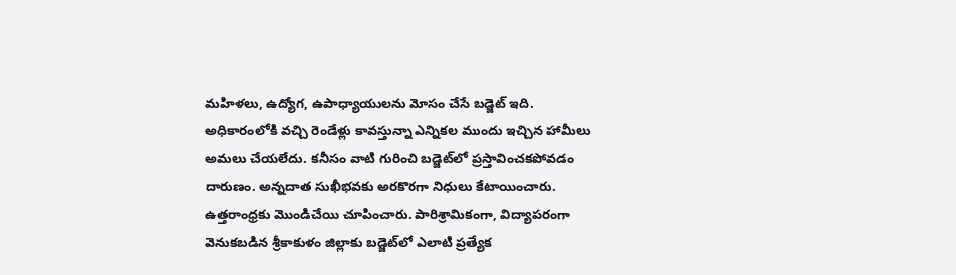మహిళలు, ఉద్యోగ, ఉపాధ్యాయులను మోసం చేసే బడ్జెట్‌ ఇది. అధికారంలోకి వచ్చి రెండేళ్లు కావస్తున్నా ఎన్నికల ముందు ఇచ్చిన హామీలు అమలు చేయలేదు. కనీసం వాటి గురించి బడ్జెట్‌లో ప్రస్తావించకపోవడం దారుణం. అన్నదాత సుఖీభవకు అరకొరగా నిధులు కేటాయించారు. ఉత్తరాంధ్రకు మొండిచేయి చూపించారు. పారిశ్రామికంగా, విద్యాపరంగా వెనుకబడిన శ్రీకాకుళం జిల్లాకు బడ్జెట్‌లో ఎలాటి ప్రత్యేక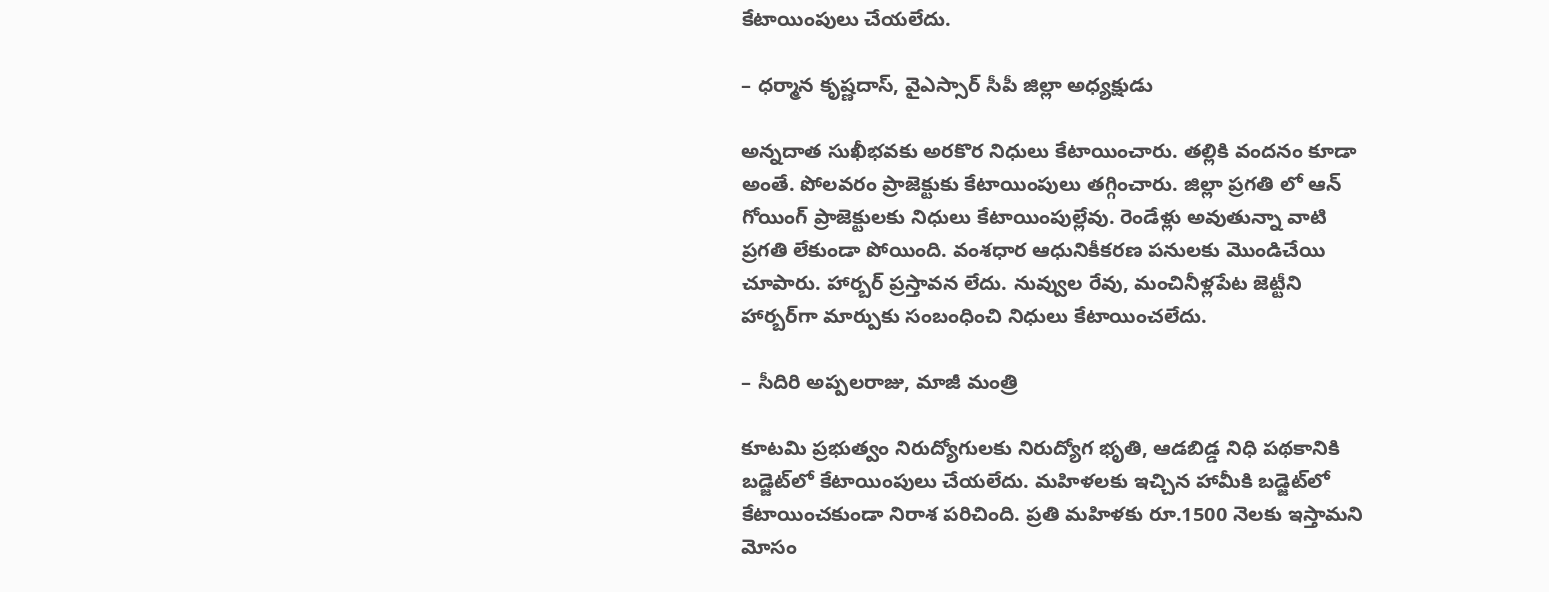కేటాయింపులు చేయలేదు.

– ధర్మాన కృష్ణదాస్‌, వైఎస్సార్‌ సీపీ జిల్లా అధ్యక్షుడు

అన్నదాత సుఖీభవకు అరకొర నిధులు కేటాయించారు. తల్లికి వందనం కూడా అంతే. పోలవరం ప్రాజెక్టుకు కేటాయింపులు తగ్గించారు. జిల్లా ప్రగతి లో ఆన్‌ గోయింగ్‌ ప్రాజెక్టులకు నిధులు కేటాయింపుల్లేవు. రెండేళ్లు అవుతున్నా వాటి ప్రగతి లేకుండా పోయింది. వంశధార ఆధునికీకరణ పనులకు మొండిచేయి చూపారు. హార్బర్‌ ప్రస్తావన లేదు. నువ్వుల రేవు, మంచినీళ్లపేట జెట్టీని హార్బర్‌గా మార్పుకు సంబంధించి నిధులు కేటాయించలేదు.

– సీదిరి అప్పలరాజు, మాజీ మంత్రి

కూటమి ప్రభుత్వం నిరుద్యోగులకు నిరుద్యోగ భృతి, ఆడబిడ్డ నిధి పథకానికి బడ్జెట్‌లో కేటాయింపులు చేయలేదు. మహిళలకు ఇచ్చిన హామీకి బడ్జెట్‌లో కేటాయించకుండా నిరాశ పరిచింది. ప్రతి మహిళకు రూ.1500 నెలకు ఇస్తామని మోసం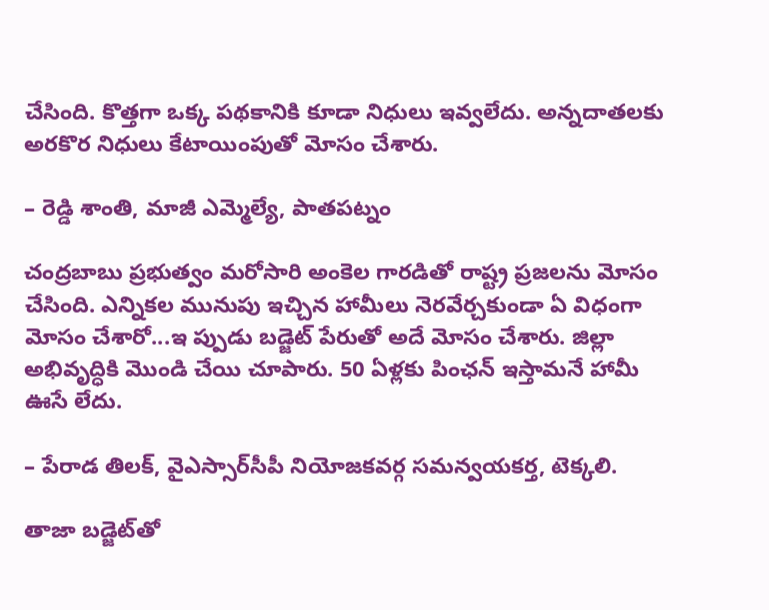చేసింది. కొత్తగా ఒక్క పథకానికి కూడా నిధులు ఇవ్వలేదు. అన్నదాతలకు అరకొర నిధులు కేటాయింపుతో మోసం చేశారు.

– రెడ్డి శాంతి, మాజీ ఎమ్మెల్యే, పాతపట్నం

చంద్రబాబు ప్రభుత్వం మరోసారి అంకెల గారడితో రాష్ట్ర ప్రజలను మోసం చేసింది. ఎన్నికల మునుపు ఇచ్చిన హామీలు నెరవేర్చకుండా ఏ విధంగా మోసం చేశారో...ఇ ప్పుడు బడ్జెట్‌ పేరుతో అదే మోసం చేశారు. జిల్లా అభివృద్ధికి మొండి చేయి చూపారు. 50 ఏళ్లకు పింఛన్‌ ఇస్తామనే హామీ ఊసే లేదు.

– పేరాడ తిలక్‌, వైఎస్సార్‌సీపీ నియోజకవర్గ సమన్వయకర్త, టెక్కలి.

తాజా బడ్జెట్‌తో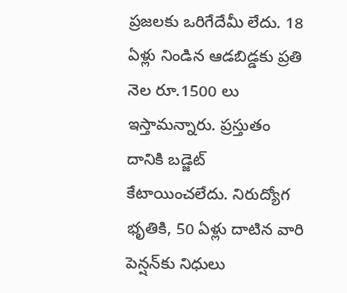ప్రజలకు ఒరిగేదేమీ లేదు. 18 ఏళ్లు నిండిన ఆడబిడ్డకు ప్రతి నెల రూ.1500 లు ఇస్తామన్నారు. ప్రస్తుతం దానికి బడ్జెట్‌ కేటాయించలేదు. నిరుద్యోగ భృతికి, 50 ఏళ్లు దాటిన వారి పెన్షన్‌కు నిధులు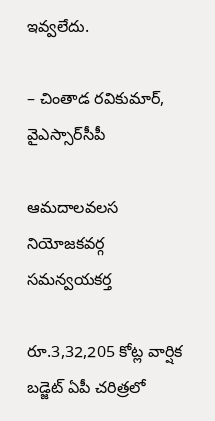ఇవ్వలేదు.

– చింతాడ రవికుమార్‌, వైఎస్సార్‌సీపీ

ఆమదాలవలస నియోజకవర్గ సమన్వయకర్త

రూ.3,32,205 కోట్ల వార్షిక బడ్జెట్‌ ఏపీ చరిత్రలో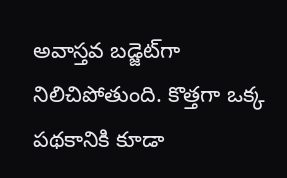అవాస్తవ బడ్జెట్‌గా నిలిచిపోతుంది. కొత్తగా ఒక్క పథకానికి కూడా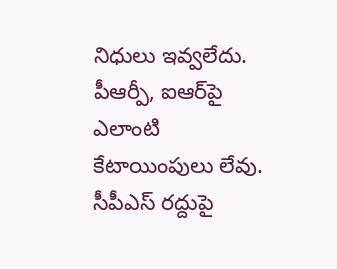నిధులు ఇవ్వలేదు. పీఆర్పీ, ఐఆర్‌పై ఎలాంటి కేటాయింపులు లేవు. సీపీఎస్‌ రద్దుపై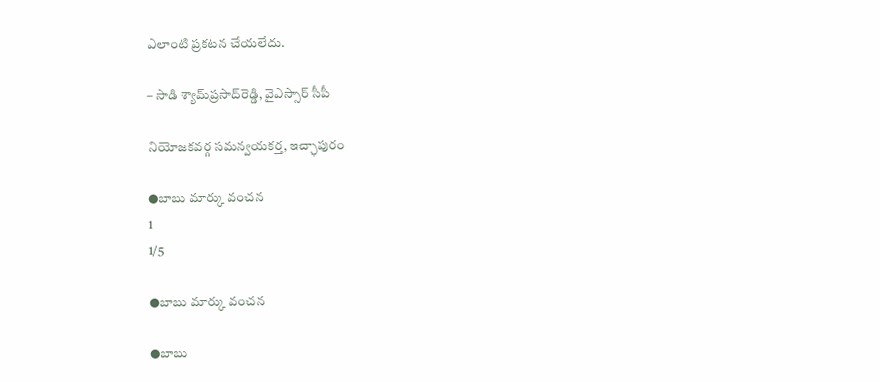ఎలాంటి ప్రకటన చేయలేదు.

– సాడి శ్యామ్‌ప్రసాద్‌రెడ్డి, వైఎస్సార్‌ సీపీ

నియోజకవర్గ సమన్వయకర్త, ఇచ్ఛాపురం

●బాబు మార్కు వంచన
1
1/5

●బాబు మార్కు వంచన

●బాబు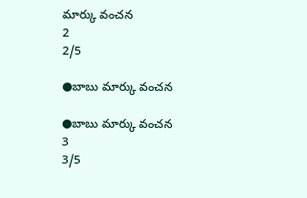మార్కు వంచన
2
2/5

●బాబు మార్కు వంచన

●బాబు మార్కు వంచన
3
3/5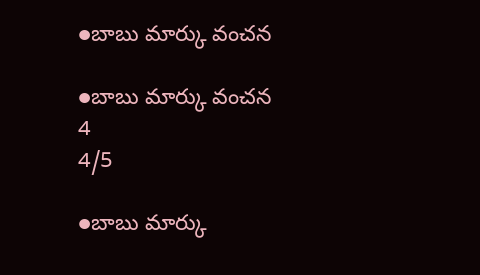●బాబు మార్కు వంచన

●బాబు మార్కు వంచన
4
4/5

●బాబు మార్కు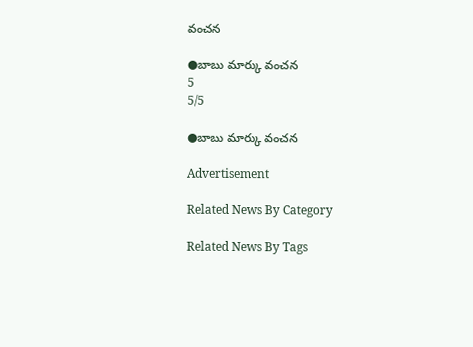వంచన

●బాబు మార్కు వంచన
5
5/5

●బాబు మార్కు వంచన

Advertisement

Related News By Category

Related News By Tags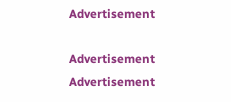Advertisement

Advertisement
Advertisement